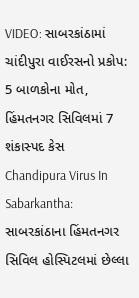VIDEO: સાબરકાંઠામાં ચાંદીપુરા વાઈરસનો પ્રકોપ: 5 બાળકોના મોત, હિંમતનગર સિવિલમાં 7 શંકાસ્પદ કેસ
Chandipura Virus In Sabarkantha: સાબરકાંઠાના હિંમતનગર સિવિલ હોસ્પિટલમાં છેલ્લા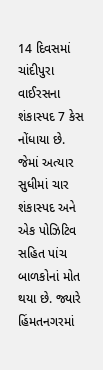14 દિવસમાં ચાંદીપુરા વાઈરસના શંકાસ્પદ 7 કેસ નોંધાયા છે. જેમાં અત્યાર સુધીમાં ચાર શંકાસ્પદ અને એક પોઝિટિવ સહિત પાંચ બાળકોનાં મોત થયા છે. જ્યારે હિંમતનગરમાં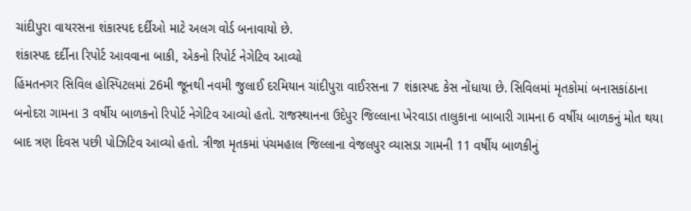ચાંદીપુરા વાયરસના શંકાસ્પદ દર્દીઓ માટે અલગ વોર્ડ બનાવાયો છે.
શંકાસ્પદ દર્દીના રિપોર્ટ આવવાના બાકી, એકનો રિપોર્ટ નેગેટિવ આવ્યો
હિંમતનગર સિવિલ હોસ્પિટલમાં 26મી જૂનથી નવમી જુલાઈ દરમિયાન ચાંદીપુરા વાઈરસના 7 શંકાસ્પદ કેસ નોંધાયા છે. સિવિલમાં મૃતકોમાં બનાસકાંઠાના બનોદરા ગામના 3 વર્ષીય બાળકનો રિપોર્ટ નેગેટિવ આવ્યો હતો. રાજસ્થાનના ઉદેપુર જિલ્લાના ખેરવાડા તાલુકાના બાબારી ગામના 6 વર્ષીય બાળકનું મોત થયા બાદ ત્રણ દિવસ પછી પોઝિટિવ આવ્યો હતો. ત્રીજા મૃતકમાં પંચમહાલ જિલ્લાના વેજલપુર વ્યાસડા ગામની 11 વર્ષીય બાળકીનું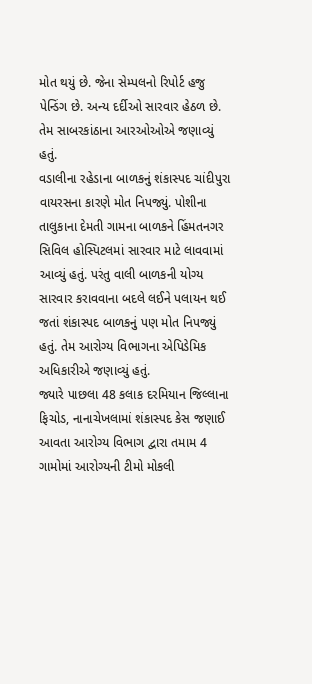મોત થયું છે. જેના સેમ્પલનો રિપોર્ટ હજુ પેન્ડિંગ છે. અન્ય દર્દીઓ સારવાર હેઠળ છે. તેમ સાબરકાંઠાના આરઓઓએ જણાવ્યું હતું.
વડાલીના રહેડાના બાળકનું શંકાસ્પદ ચાંદીપુરા વાયરસના કારણે મોત નિપજ્યું. પોશીના તાલુકાના દેમતી ગામના બાળકને હિંમતનગર સિવિલ હોસ્પિટલમાં સારવાર માટે લાવવામાં આવ્યું હતું. પરંતુ વાલી બાળકની યોગ્ય સારવાર કરાવવાના બદલે લઈને પલાયન થઈ જતાં શંકાસ્પદ બાળકનું પણ મોત નિપજ્યું હતું. તેમ આરોગ્ય વિભાગના એપિડેમિક અધિકારીએ જણાવ્યું હતું.
જ્યારે પાછલા 48 કલાક દરમિયાન જિલ્લાના ફિચોડ, નાનાચેખલામાં શંકાસ્પદ કેસ જણાઈ આવતા આરોગ્ય વિભાગ દ્વારા તમામ 4 ગામોમાં આરોગ્યની ટીમો મોકલી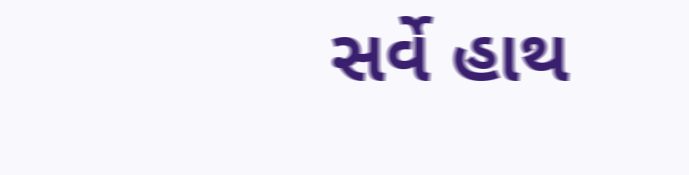સર્વે હાથ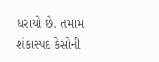ધરાયો છે. તમામ શંકાસ્પદ કેસોની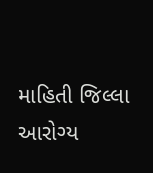માહિતી જિલ્લા આરોગ્ય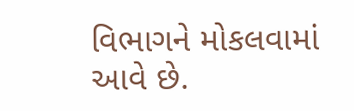વિભાગને મોકલવામાં આવે છે.